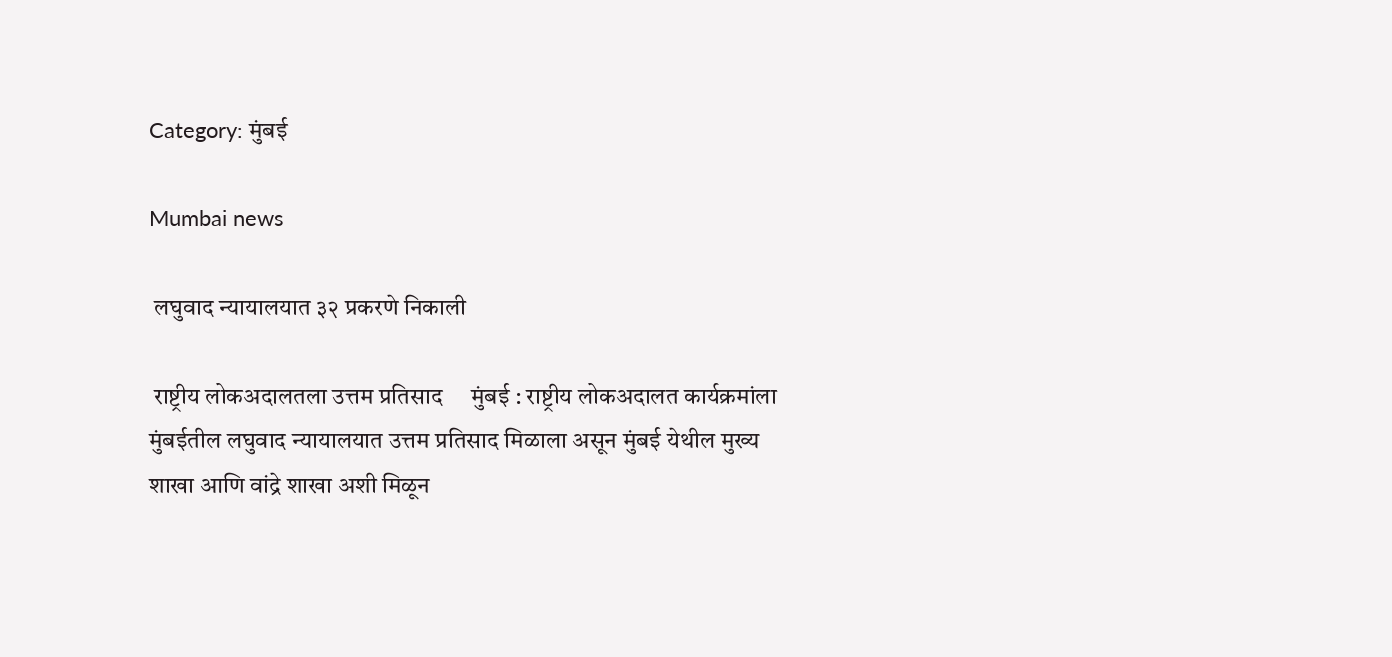Category: मुंबई

Mumbai news

 लघुवाद न्यायालयात ३२ प्रकरणे निकाली

 राष्ट्रीय लोकअदालतला उत्तम प्रतिसाद     मुंबई : राष्ट्रीय लोकअदालत कार्यक्रमांला मुंबईतील लघुवाद न्यायालयात उत्तम प्रतिसाद मिळाला असून मुंबई येथील मुख्य शाखा आणि वांद्रे शाखा अशी मिळून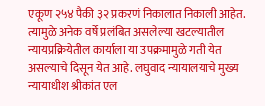एकूण २५४ पैकी ३२ प्रकरणं निकालात निकाली आहेत. त्यामुळे अनेक वर्षे प्रलंबित असलेल्या खटल्यातील न्यायप्रक्रियेतील कार्याला या उपक्रमामुळे गती येत असल्याचे दिसून येत आहे. लघुवाद न्यायालयाचे मुख्य न्यायाधीश श्रीकांत एल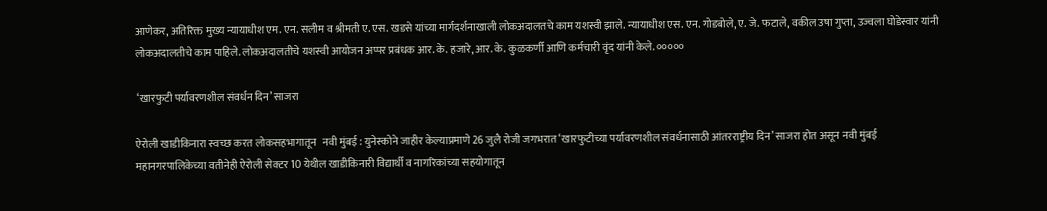आणेकर, अतिरिक्त मुख्य न्यायाधीश एम. एन. सलीम व श्रीमती ए. एस. खडसे यांच्या मार्गदर्शनाखाली लोकअदालतचे काम यशस्वी झाले. न्यायाधीश एस. एन. गोडबोले, ए. जे. फटाले, वकील उषा गुप्ता, उज्वला घोडेस्वार यांनी लोकअदालतीचे काम पाहिले. लोकअदालतीचे यशस्वी आयोजन अप्पर प्रबंधक आर. के. हजारे, आर. के. कुळकर्णी आणि कर्मचारी वृंद यांनी केले. ०००००

 ‘खारफुटी पर्यावरणशील संवर्धन दिन’ साजरा

ऐरोली खाडीकिनारा स्वच्छ करत लोकसहभागातून   नवी मुंबई : युनेस्कोने जाहीर केल्याप्रमाणे 26 जुलै रोजी जगभरात ‘खारफुटीच्या पर्यावरणशील संवर्धनासाठी आंतरराष्ट्रीय दिन’ साजरा होत असून नवी मुंबई महानगरपालिकेच्या वतीनेही ऐरोली सेक्टर 10 येथील खाडीकिनारी विद्यार्थी व नागरिकांच्या सहयोगातून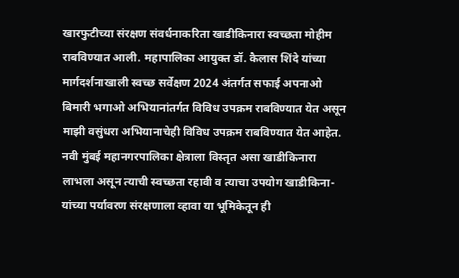खारफुटीच्या संरक्षण संवर्धनाकरिता खाडीकिनारा स्वच्छता मोहीम राबविण्यात आली. महापालिका आयुक्त डॉ. कैलास शिंदे यांच्या मार्गदर्शनाखाली स्वच्छ सर्वेक्षण 2024 अंतर्गत सफाई अपनाओ बिमारी भगाओ अभियानांतर्गत विविध उपक्रम राबविण्यात येत असून माझी वसुंधरा अभियानाचेही विविध उपक्रम राबविण्यात येत आहेत. नवी मुंबई महानगरपालिका क्षेत्राला विस्तृत असा खाडीकिनारा लाभला असून त्याची स्वच्छता रहावी व त्याचा उपयोग खाडीकिना-यांच्या पर्यावरण संरक्षणाला व्हावा या भूमिकेतून ही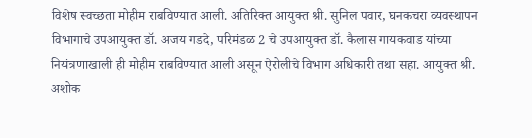विशेष स्वच्छता मोहीम राबविण्यात आली. अतिरिक्त आयुक्त श्री. सुनिल पवार, घनकचरा व्यवस्थापन विभागाचे उपआयुक्त डॉ. अजय गडदे, परिमंडळ 2 चे उपआयुक्त डॉ. कैलास गायकवाड यांच्या नियंत्रणाखाली ही मोहीम राबविण्यात आली असून ऐरोलीचे विभाग अधिकारी तथा सहा. आयुक्त श्री. अशोक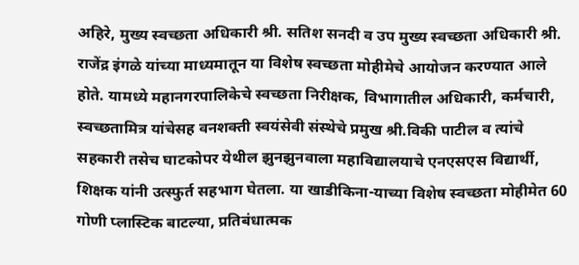अहिरे, मुख्य स्वच्छता अधिकारी श्री. सतिश सनदी व उप मुख्य स्वच्छता अधिकारी श्री. राजेंद्र इंगळे यांच्या माध्यमातून या विशेष स्वच्छता मोहीमेचे आयोजन करण्यात आले होते. यामध्ये महानगरपालिकेचे स्वच्छता निरीक्षक, विभागातील अधिकारी, कर्मचारी, स्वच्छतामित्र यांचेसह वनशक्ती स्वयंसेवी संस्थेचे प्रमुख श्री.विकी पाटील व त्यांचे सहकारी तसेच घाटकोपर येथील झुनझुनवाला महाविद्यालयाचे एनएसएस विद्यार्थी, शिक्षक यांनी उत्स्फुर्त सहभाग घेतला. या खाडीकिना-याच्या विशेष स्वच्छता मोहीमेत 60 गोणी प्लास्टिक बाटल्या, प्रतिबंधात्मक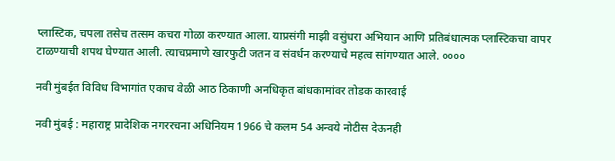प्लास्टिक, चपला तसेच तत्सम कचरा गोळा करण्यात आला. याप्रसंगी माझी वसुंधरा अभियान आणि प्रतिबंधात्मक प्लास्टिकचा वापर टाळण्याची शपथ घेण्यात आली. त्याचप्रमाणे खारफुटी जतन व संवर्धन करण्याचे महत्व सांगण्यात आले. ००००

नवी मुंबईत विविध विभागांत एकाच वेळी आठ ठिकाणी अनधिकृत बांधकामांवर तोडक कारवाई

नवी मुंबई : महाराष्ट्र प्रादेशिक नगररचना अधिनियम 1966 चे कलम 54 अन्वये नो‍टीस देऊनही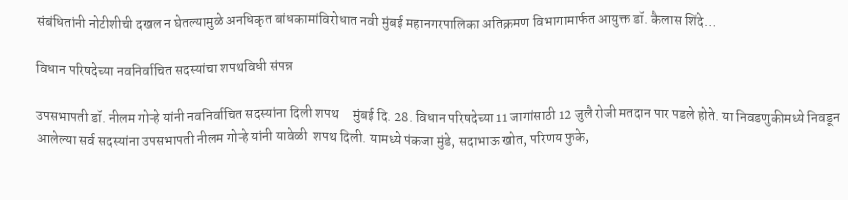संबंधितांनी नोटीशीची दखल न घेतल्यामुळे अनधिकृत बांधकामांविरोधात नवी मुंबई महानगरपालिका अतिक्रमण विभागामार्फत आयुक्त डॉ. कैलास शिंदे…

विधान परिषदेच्या नवनिर्वाचित सदस्यांचा शपथविधी संपन्न

उपसभापती डॉ. नीलम गोऱ्हे यांनी नवनिर्वाचित सदस्यांना दिली शपथ     मुंबई दि. 28. विधान परिषदेच्या 11 जागांसाठी 12 जुलै रोजी मतदान पार पडले होते. या निवडणुकीमध्ये निवडून आलेल्या सर्व सदस्यांना उपसभापती नीलम गोऱ्हे यांनी यावेळी  शपथ दिली. यामध्ये पंकजा मुंडे, सदाभाऊ खोत, परिणय फुके,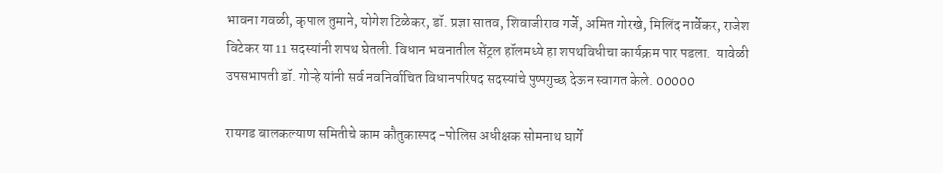भावना गवळी, कृपाल तुमाने, योगेश टिळेकर, डॉ. प्रज्ञा सातव, शिवाजीराव गर्जे, अमित गोरखे, मिलिंद नार्वेकर, राजेश विटेकर या 11 सदस्यांनी शपथ घेतली. विधान भवनातील सेंट्रल हॉलमध्ये हा शपथविधीचा कार्यक्रम पार पडला.  यावेळी उपसभापती डॉ. गोऱ्हे यांनी सर्व नवनिर्वाचित विधानपरिषद सदस्यांचे पुष्पगुच्छ देऊन स्वागत केले. 00000

रायगड बालकल्याण समितीचे काम कौतुकास्पद -पोलिस अधीक्षक सोमनाथ घार्गे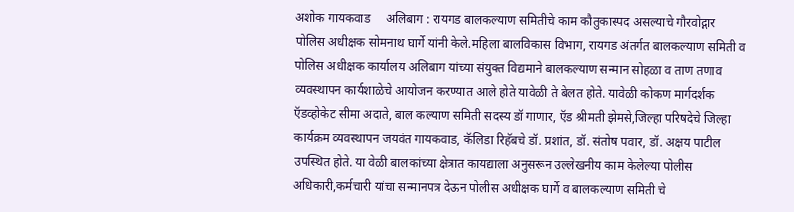अशोक गायकवाड     अलिबाग : रायगड बालकल्याण समितीचे काम कौतुकास्पद असल्याचे गौरवोद्गार पोलिस अधीक्षक सोमनाथ घार्गे यांनी केले.महिला बालविकास विभाग, रायगड अंतर्गत बालकल्याण समिती व पोलिस अधीक्षक कार्यालय अलिबाग यांच्या संयुक्त विद्यमाने बालकल्याण सन्मान सोहळा व ताण तणाव व्यवस्थापन कार्यशाळेचे आयोजन करण्यात आले होते यावेळी ते बेलत होते. यावेळी कोकण मार्गदर्शक ऍडव्होकेट सीमा अदाते, बाल कल्याण समिती सदस्य डॉ गाणार, ऍड श्रीमती झेमसे,जिल्हा परिषदेचे जिल्हा कार्यक्रम व्यवस्थापन जयवंत गायकवाड, कॅलिडा रिहॅबचे डॉ. प्रशांत, डॉ. संतोष पवार, डॉ. अक्षय पाटील उपस्थित होते. या वेळी बालकांच्या क्षेत्रात कायद्याला अनुसरून उल्लेखनीय काम केलेल्या पोलीस अधिकारी,कर्मचारी यांचा सन्मानपत्र देऊन पोलीस अधीक्षक घार्गे व बालकल्याण समिती चे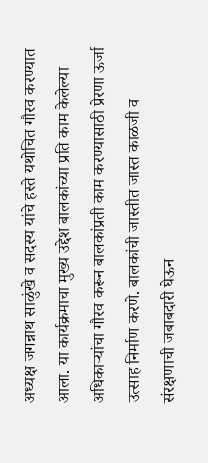अध्यक्ष जगन्नाथ साळुंखे व सदस्य यांचे हस्ते यथोचित गौरव करण्यात आला. या कार्यक्रमाचा मुख्य उद्देश बालकांच्या प्रति काम केलेल्या अधिकाऱ्यांचा गौरव करून बालकांप्रती काम करण्यासाठी प्रेरणा ऊर्जा उत्साह निर्माण करणे. बालकांची जास्तीत जास्त काळजी व संरक्षणाची जबाबदारी घेऊन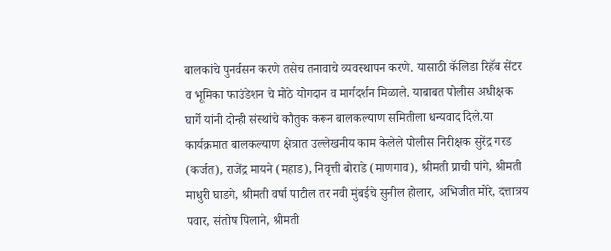बालकांचे पुनर्वसन करणे तसेच तनावाचे व्यवस्थापन करणे. यासाठी कॅलिडा रिहॅब सेंटर व भूमिका फाउंडेशन चे मोठे योगदान व मार्गदर्शन मिळाले. याबाबत पोलीस अधीक्षक घार्गे यांनी दोन्ही संस्थांचे कौतुक करून बालकल्याण समितीला धन्यवाद दिले.या कार्यक्रमात बालकल्याण क्षेत्रात उल्लेखनीय काम केलेले पोलीस निरीक्षक सुरेंद्र गरड (कर्जत), राजेंद्र मायने (महाड), निवृत्ती बोराडे (माणगाव), श्रीमती प्राची पांगे, श्रीमती माधुरी घाडगे, श्रीमती वर्षा पाटील तर नवी मुंबईचे सुनील होलार, अभिजीत मोरे, दत्तात्रय पवार, संतोष पिलाने, श्रीमती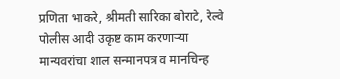प्रणिता भाकरे, श्रीमती सारिका बोराटे, रेल्वे पोलीस आदी उकृष्ट काम करणाऱ्या मान्यवरांचा शाल सन्मानपत्र व मानचिन्ह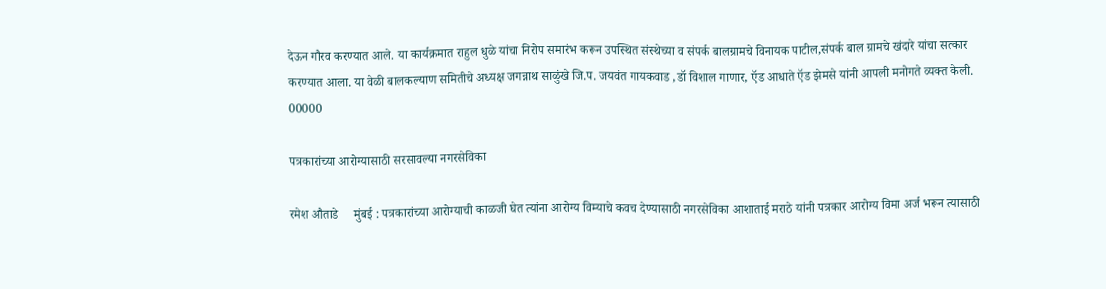देऊन गौरव करण्यात आले. या कार्यक्रमात राहुल धुळे यांचा निरोप समारंभ करून उपस्थित संस्थेच्या व संपर्क बालग्रामचे विनायक पाटील,संपर्क बाल ग्रामचे खंदारे यांचा सत्कार करण्यात आला. या वेळी बालकल्याण समितीचे अध्यक्ष जगन्नाथ साळुंखे जि.प. जयवंत गायकवाड ,डॉ विशाल गाणार, ऍड आधाते ऍड झेमसे यांनी आपली मनोगते व्यक्त केली. 00000

पत्रकारांच्या आरोग्यासाठी सरसावल्या नगरसेविका

रमेश औताडे     मुंबई : पत्रकारांच्या आरोग्याची काळजी घेत त्यांना आरोग्य विम्याचे कवच देण्यासाठी नगरसेविका आशाताई मराठे यांनी पत्रकार आरोग्य विमा अर्ज भरून त्यासाठी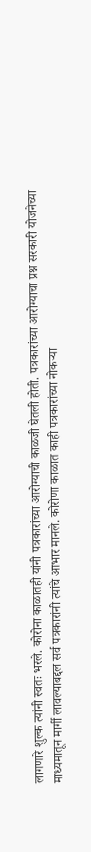लागणारे शुल्क त्यांनी स्वतः भरले. कोरोना काळातही यांनी पत्रकारांच्या आरोग्याची काळजी घेतली होती. पत्रकारांच्या आरोग्याचा प्रश्न सरकारी योजनेच्या माध्यमातून मार्गी लावल्याबद्दल सर्व पत्रकारांनी त्यांचे आभार मानले. कोरोणा काळात काही पत्रकारांच्या नोकऱ्या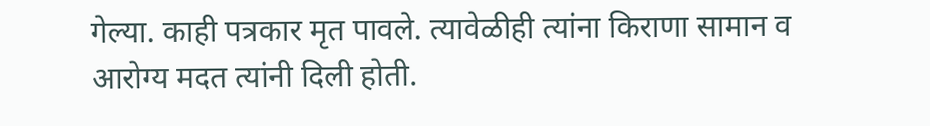गेल्या. काही पत्रकार मृत पावले. त्यावेळीही त्यांना किराणा सामान व आरोग्य मदत त्यांनी दिली होती.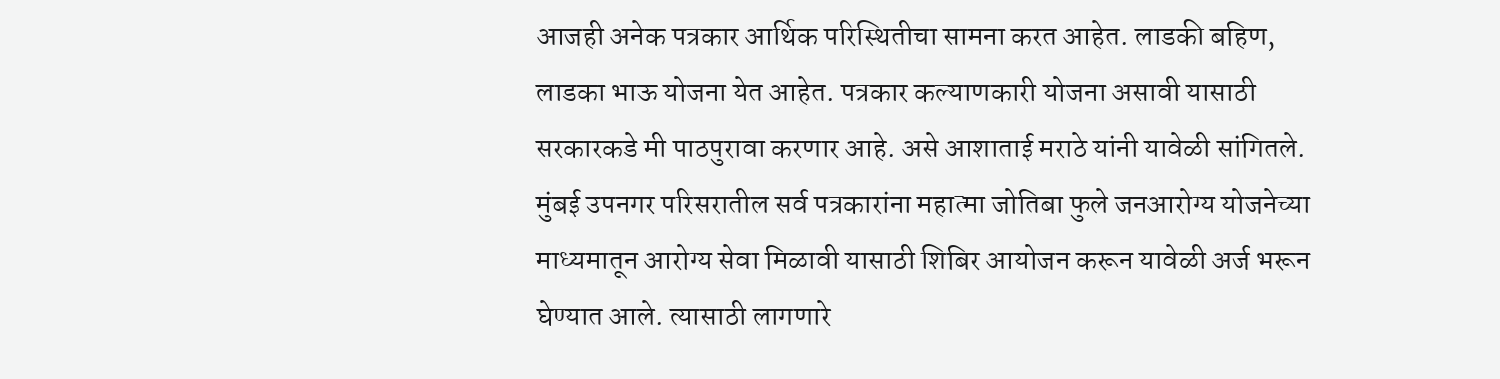आजही अनेक पत्रकार आर्थिक परिस्थितीचा सामना करत आहेत. लाडकी बहिण, लाडका भाऊ योजना येत आहेत. पत्रकार कल्याणकारी योजना असावी यासाठी सरकारकडे मी पाठपुरावा करणार आहे. असे आशाताई मराठे यांनी यावेळी सांगितले. मुंबई उपनगर परिसरातील सर्व पत्रकारांना महात्मा जोतिबा फुले जनआरोग्य योजनेच्या माध्यमातून आरोग्य सेवा मिळावी यासाठी शिबिर आयोजन करून यावेळी अर्ज भरून घेण्यात आले. त्यासाठी लागणारे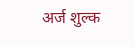अर्ज शुल्क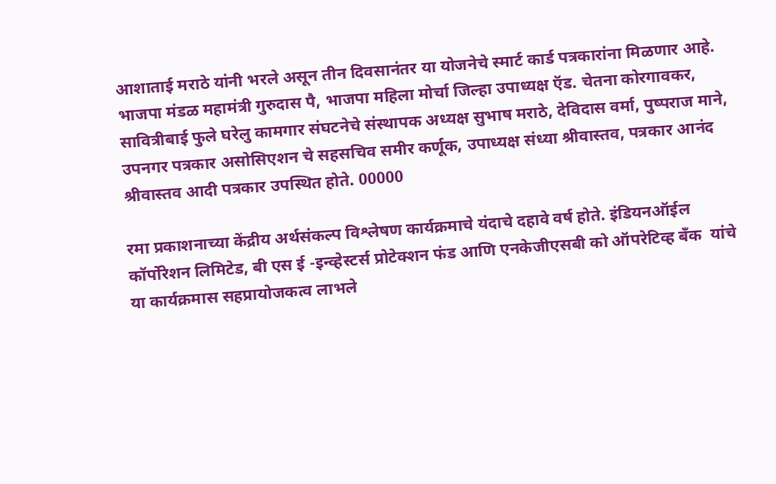आशाताई मराठे यांनी भरले असून तीन दिवसानंतर या योजनेचे स्मार्ट कार्ड पत्रकारांना मिळणार आहे. भाजपा मंडळ महामंत्री गुरुदास पै, भाजपा महिला मोर्चा जिल्हा उपाध्यक्ष ऍड. चेतना कोरगावकर, सावित्रीबाई फुले घरेलु कामगार संघटनेचे संस्थापक अध्यक्ष सुभाष मराठे, देविदास वर्मा, पुष्पराज माने, उपनगर पत्रकार असोसिएशन चे सहसचिव समीर कर्णूक, उपाध्यक्ष संध्या श्रीवास्तव, पत्रकार आनंद श्रीवास्तव आदी पत्रकार उपस्थित होते. 00000

रमा प्रकाशनाच्या केंद्रीय अर्थसंकल्प विश्लेषण कार्यक्रमाचे यंदाचे दहावे वर्ष होते. इंडियनऑईल कॉर्पोरेशन लिमिटेड, बी एस ई -इन्व्हेस्टर्स प्रोटेक्शन फंड आणि एनकेजीएसबी को ऑपरेटिव्ह बँक  यांचे या कार्यक्रमास सहप्रायोजकत्व लाभले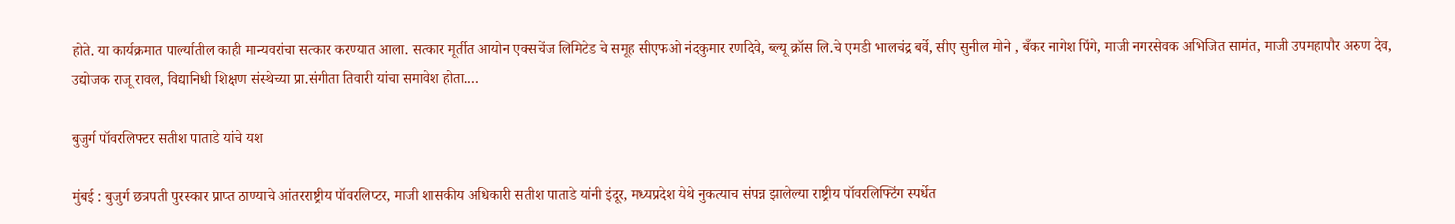होते. या कार्यक्रमात पार्ल्यातील काही मान्यवरांचा सत्कार करण्यात आला. सत्कार मूर्तीत आयोन एक्सचेंज लिमिटेड चे समूह सीएफओ नंदकुमार रणदिवे, ब्ल्यू क्रॉस लि.चे एमडी भालचंद्र बर्वे, सीए सुनील मोने , बँकर नागेश पिंगे, माजी नगरसेवक अभिजित सामंत, माजी उपमहापौर अरुण देव, उद्योजक राजू रावल, विद्यानिधी शिक्षण संस्थेच्या प्रा.संगीता तिवारी यांचा समावेश होता.…

बुजुर्ग पॉवरलिफ्टर सतीश पाताडे यांचे यश

मुंबई : बुजुर्ग छत्रपती पुरस्कार प्राप्त ठाण्याचे आंतरराष्ट्रीय पॉवरलिप्टर, माजी शासकीय अधिकारी सतीश पाताडे यांनी इंदूर, मध्यप्रदेश येथे नुकत्याच संपन्न झालेल्या राष्ट्रीय पॉवरलिफ्टिंग स्पर्धेत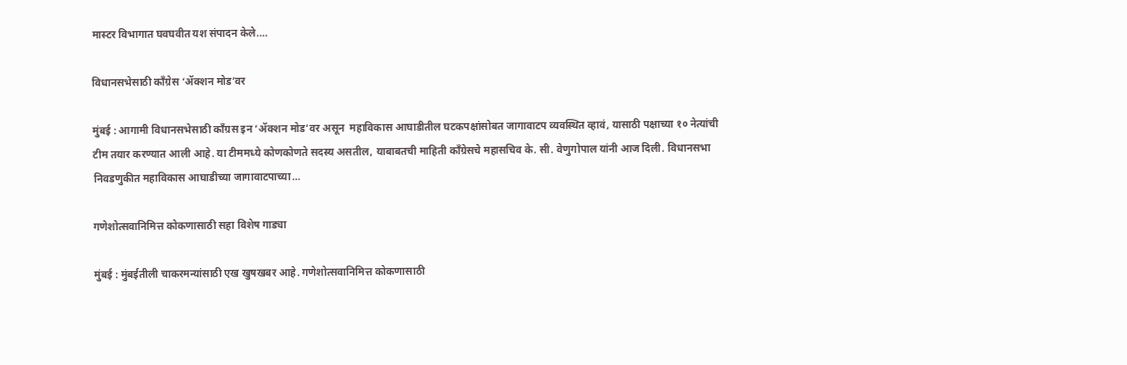मास्टर विभागात घवघवीत यश संपादन केले.…

विधानसभेसाठी काँग्रेस ‘ॲक्शन मोड’वर

मुंबई : आगामी विधानसभेसाठी काँग्रस इन ‘ॲक्शन मोड’वर असून  महाविकास आघाडीतील घटकपक्षांसोबत जागावाटप व्यवस्थित व्हावं, यासाठी पक्षाच्या १० नेत्यांची टीम तयार करण्यात आली आहे. या टीममध्ये कोणकोणते सदस्य असतील, याबाबतची माहिती काँग्रेसचे महासचिव के. सी. वेणुगोपाल यांनी आज दिली. विधानसभा निवडणुकीत महाविकास आघाडीच्या जागावाटपाच्या…

गणेशोत्सवानिमित्त कोकणासाठी सहा विशेष गाड्या

मुंबई : मुंबईतीली चाकरमन्यांसाठी एख खुषखबर आहे. गणेशोत्सवानिमित्त कोकणासाठी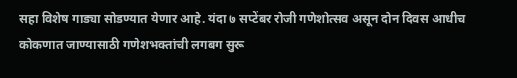सहा विशेष गाड्या सोडण्यात येणार आहे. यंदा ७ सप्टेंबर रोजी गणेशोत्सव असून दोन दिवस आधीच कोकणात जाण्यासाठी गणेशभक्तांची लगबग सुरू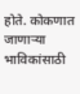होते. कोकणात जाणाऱ्या भाविकांसाठी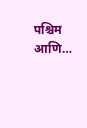पश्चिम आणि…